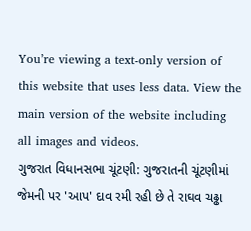You’re viewing a text-only version of this website that uses less data. View the main version of the website including all images and videos.
ગુજરાત વિધાનસભા ચૂંટણી: ગુજરાતની ચૂંટણીમાં જેમની પર 'આપ' દાવ રમી રહી છે તે રાઘવ ચઢ્ઢા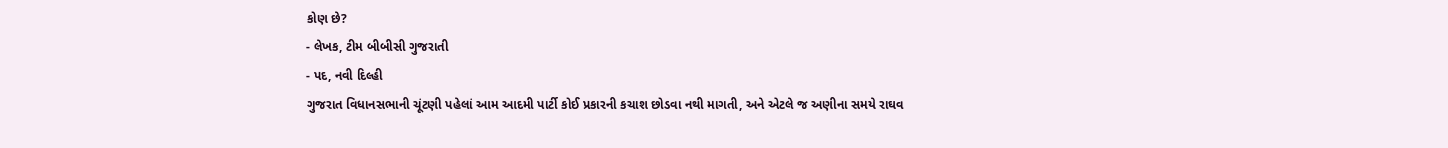કોણ છે?
- લેખક, ટીમ બીબીસી ગુજરાતી
- પદ, નવી દિલ્હી
ગુજરાત વિધાનસભાની ચૂંટણી પહેલાં આમ આદમી પાર્ટી કોઈ પ્રકારની કચાશ છોડવા નથી માગતી, અને એટલે જ અણીના સમયે રાઘવ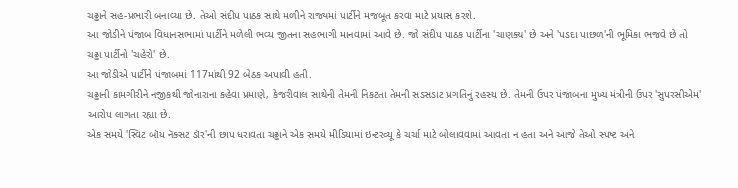ચઢ્ઢાને સહ-પ્રભારી બનાવ્યા છે. તેઓ સંદીપ પાઠક સાથે મળીને રાજ્યમાં પાર્ટીને મજબૂત કરવા માટે પ્રયાસ કરશે.
આ જોડીને પંજાબ વિધાનસભામાં પાર્ટીને મળેલી ભવ્ય જીતના સહભાગી માનવામાં આવે છે. જો સંદીપ પાઠક પાર્ટીના 'ચાણક્ય' છે અને 'પડદા પાછળ'ની ભૂમિકા ભજવે છે તો ચઢ્ઢા પાર્ટીનો 'ચહેરો' છે.
આ જોડીએ પાર્ટીને પંજાબમાં 117માંથી 92 બેઠક અપાવી હતી.
ચઢ્ઢાની કામગીરીને નજીકથી જોનારાના કહેવા પ્રમાણે, કેજરીવાલ સાથેની તેમની નિકટતા તેમની સડસડાટ પ્રગતિનું રહસ્ય છે. તેમની ઉપર પંજાબના મુખ્ય મંત્રીની ઉપર 'સુપરસીએમ' આરોપ લાગતા રહ્યા છે.
એક સમયે 'સ્વિટ બૉય નૅક્સટ ડૉર'ની છાપ ધરાવતા ચઢ્ઢાને એક સમયે મીડિયામાં ઇન્ટરવ્યૂ કે ચર્ચા માટે બોલાવવામાં આવતા ન હતા અને આજે તેઓ સ્પષ્ટ અને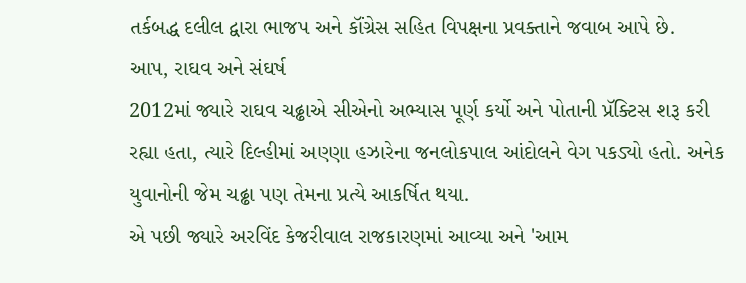તર્કબદ્ધ દલીલ દ્વારા ભાજપ અને કૉંગ્રેસ સહિત વિપક્ષના પ્રવક્તાને જવાબ આપે છે.
આપ, રાઘવ અને સંઘર્ષ
2012માં જ્યારે રાઘવ ચઢ્ઢાએ સીએનો અભ્યાસ પૂર્ણ કર્યો અને પોતાની પ્રૅક્ટિસ શરૂ કરી રહ્યા હતા, ત્યારે દિલ્હીમાં અણ્ણા હઝારેના જનલોકપાલ આંદોલને વેગ પકડ્યો હતો. અનેક યુવાનોની જેમ ચઢ્ઢા પણ તેમના પ્રત્યે આકર્ષિત થયા.
એ પછી જ્યારે અરવિંદ કેજરીવાલ રાજકારણમાં આવ્યા અને 'આમ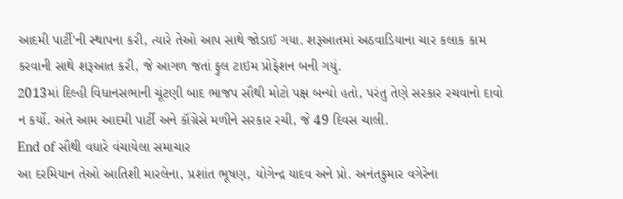આદમી પાર્ટી'ની સ્થાપના કરી, ત્યારે તેઓ આપ સાથે જોડાઈ ગયા. શરૂઆતમાં અઠવાડિયાના ચાર કલાક કામ કરવાની સાથે શરૂઆત કરી, જે આગળ જતાં ફુલ ટાઇમ પ્રોફેશન બની ગયું.
2013માં દિલ્હી વિધાનસભાની ચૂંટણી બાદ ભાજપ સૌથી મોટો પક્ષ બન્યો હતો, પરંતુ તેણે સરકાર રચવાનો દાવો ન કર્યો. અંતે આમ આદમી પાર્ટી અને કૉંગ્રેસે મળીને સરકાર રચી, જે 49 દિવસ ચાલી.
End of સૌથી વધારે વંચાયેલા સમાચાર
આ દરમિયાન તેઓ આતિશી મારલેના, પ્રશાંત ભૂષણ, યોગેન્દ્ર યાદવ અને પ્રો. અનંતકુમાર વગેરેના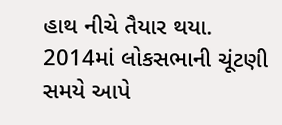હાથ નીચે તૈયાર થયા.
2014માં લોકસભાની ચૂંટણી સમયે આપે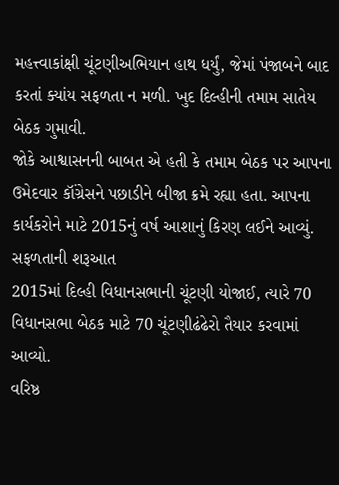મહત્ત્વાકાંક્ષી ચૂંટણીઅભિયાન હાથ ધર્યું, જેમાં પંજાબને બાદ કરતાં ક્યાંય સફળતા ન મળી. ખુદ દિલ્હીની તમામ સાતેય બેઠક ગુમાવી.
જોકે આશ્વાસનની બાબત એ હતી કે તમામ બેઠક પર આપના ઉમેદવાર કૉંગ્રેસને પછાડીને બીજા ક્રમે રહ્યા હતા. આપના કાર્યકરોને માટે 2015નું વર્ષ આશાનું કિરણ લઈને આવ્યું.
સફળતાની શરૂઆત
2015માં દિલ્હી વિધાનસભાની ચૂંટણી યોજાઈ, ત્યારે 70 વિધાનસભા બેઠક માટે 70 ચૂંટણીઢંઢેરો તૈયાર કરવામાં આવ્યો.
વરિષ્ઠ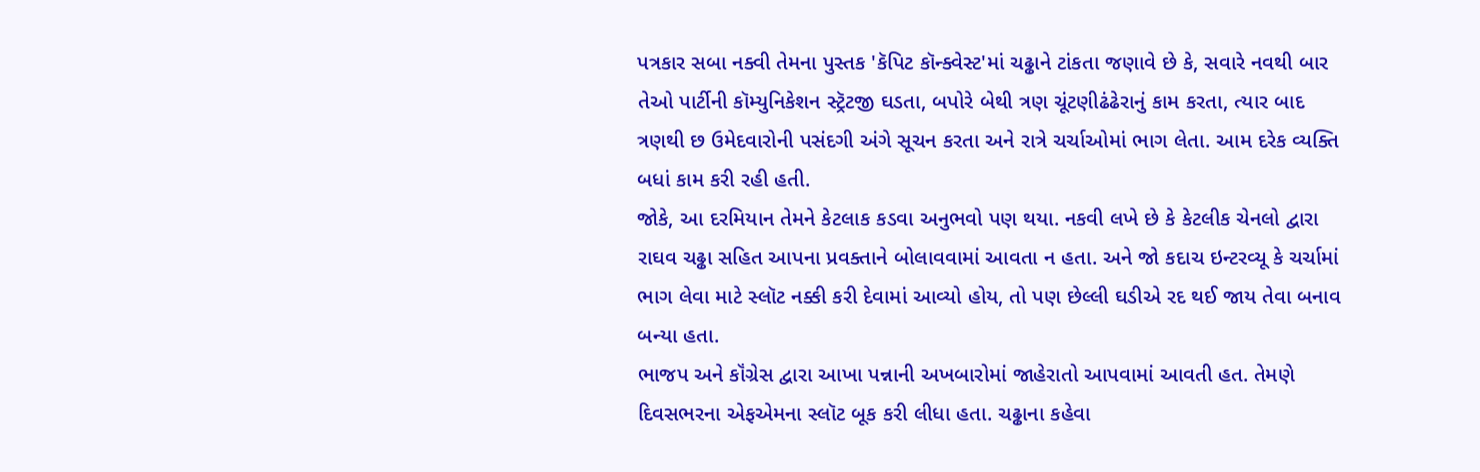પત્રકાર સબા નક્વી તેમના પુસ્તક 'કૅપિટ કૉન્ક્વેસ્ટ'માં ચઢ્ઢાને ટાંકતા જણાવે છે કે, સવારે નવથી બાર તેઓ પાર્ટીની કૉમ્યુનિકેશન સ્ટ્રૅટજી ઘડતા, બપોરે બેથી ત્રણ ચૂંટણીઢંઢેરાનું કામ કરતા, ત્યાર બાદ ત્રણથી છ ઉમેદવારોની પસંદગી અંગે સૂચન કરતા અને રાત્રે ચર્ચાઓમાં ભાગ લેતા. આમ દરેક વ્યક્તિ બધાં કામ કરી રહી હતી.
જોકે, આ દરમિયાન તેમને કેટલાક કડવા અનુભવો પણ થયા. નકવી લખે છે કે કેટલીક ચેનલો દ્વારા રાઘવ ચઢ્ઢા સહિત આપના પ્રવક્તાને બોલાવવામાં આવતા ન હતા. અને જો કદાચ ઇન્ટરવ્યૂ કે ચર્ચામાં ભાગ લેવા માટે સ્લૉટ નક્કી કરી દેવામાં આવ્યો હોય, તો પણ છેલ્લી ઘડીએ રદ થઈ જાય તેવા બનાવ બન્યા હતા.
ભાજપ અને કૉંગ્રેસ દ્વારા આખા પન્નાની અખબારોમાં જાહેરાતો આપવામાં આવતી હત. તેમણે દિવસભરના એફએમના સ્લૉટ બૂક કરી લીધા હતા. ચઢ્ઢાના કહેવા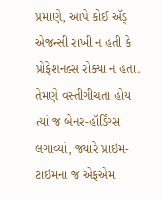પ્રમાણે, આપે કોઈ ઍડ્ એજન્સી રાખી ન હતી કે પ્રોફેશનલ્સ રોક્યા ન હતા. તેમણે વસ્તીગીચતા હોય ત્યાં જ બેનર-હૉર્ડિંગ્સ લગાવ્યાં, જ્યારે પ્રાઇમ-ટાઇમના જ એફએમ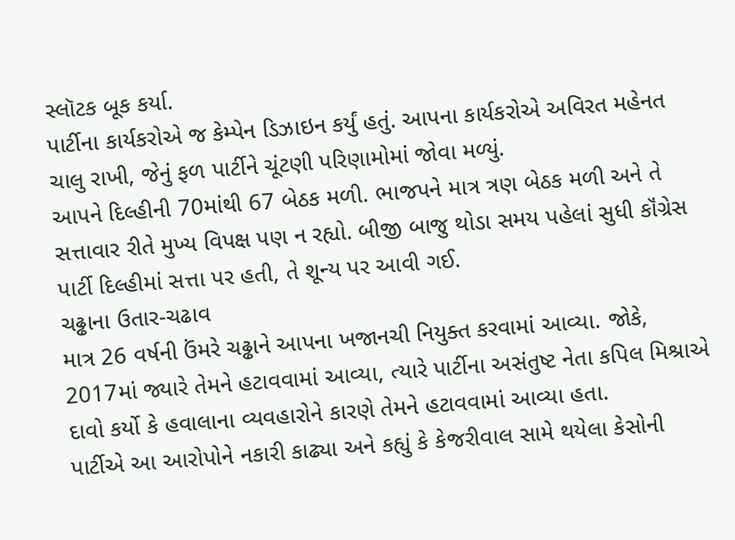સ્લૉટક બૂક કર્યા.
પાર્ટીના કાર્યકરોએ જ કેમ્પેન ડિઝાઇન કર્યું હતું. આપના કાર્યકરોએ અવિરત મહેનત ચાલુ રાખી, જેનું ફળ પાર્ટીને ચૂંટણી પરિણામોમાં જોવા મળ્યું.
આપને દિલ્હીની 70માંથી 67 બેઠક મળી. ભાજપને માત્ર ત્રણ બેઠક મળી અને તે સત્તાવાર રીતે મુખ્ય વિપક્ષ પણ ન રહ્યો. બીજી બાજુ થોડા સમય પહેલાં સુધી કૉંગ્રેસ પાર્ટી દિલ્હીમાં સત્તા પર હતી, તે શૂન્ય પર આવી ગઈ.
ચઢ્ઢાના ઉતાર-ચઢાવ
માત્ર 26 વર્ષની ઉંમરે ચઢ્ઢાને આપના ખજાનચી નિયુક્ત કરવામાં આવ્યા. જોકે, 2017માં જ્યારે તેમને હટાવવામાં આવ્યા, ત્યારે પાર્ટીના અસંતુષ્ટ નેતા કપિલ મિશ્રાએ દાવો કર્યો કે હવાલાના વ્યવહારોને કારણે તેમને હટાવવામાં આવ્યા હતા.
પાર્ટીએ આ આરોપોને નકારી કાઢ્યા અને કહ્યું કે કેજરીવાલ સામે થયેલા કેસોની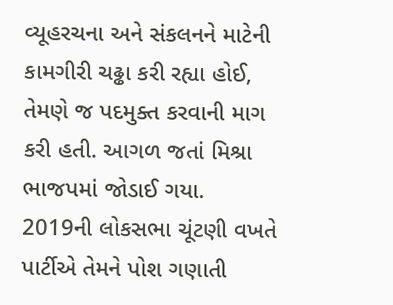વ્યૂહરચના અને સંકલનને માટેની કામગીરી ચઢ્ઢા કરી રહ્યા હોઈ, તેમણે જ પદમુક્ત કરવાની માગ કરી હતી. આગળ જતાં મિશ્રા ભાજપમાં જોડાઈ ગયા.
2019ની લોકસભા ચૂંટણી વખતે પાર્ટીએ તેમને પોશ ગણાતી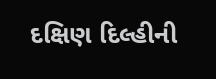દક્ષિણ દિલ્હીની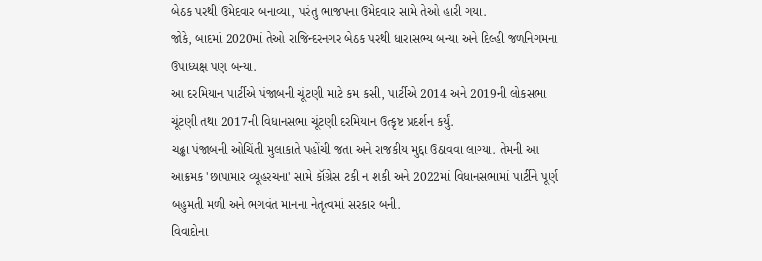બેઠક પરથી ઉમેદવાર બનાવ્યા, પરંતુ ભાજપના ઉમેદવાર સામે તેઓ હારી ગયા.
જોકે, બાદમાં 2020માં તેઓ રાજિન્દરનગર બેઠક પરથી ધારાસભ્ય બન્યા અને દિલ્હી જળનિગમના ઉપાધ્યક્ષ પણ બન્યા.
આ દરમિયાન પાર્ટીએ પંજાબની ચૂંટણી માટે કમ કસી, પાર્ટીએ 2014 અને 2019ની લોકસભા ચૂંટણી તથા 2017ની વિધાનસભા ચૂંટણી દરમિયાન ઉત્કૃષ્ટ પ્રદર્શન કર્યું.
ચઢ્ઢા પંજાબની ઓચિંતી મુલાકાતે પહોંચી જતા અને રાજકીય મુદ્દા ઉઠાવવા લાગ્યા. તેમની આ આક્રમક 'છાપામાર વ્યૂહરચના' સામે કૉંગ્રેસ ટકી ન શકી અને 2022માં વિધાનસભામાં પાર્ટીને પૂર્ણ બહુમતી મળી અને ભગવંત માનના નેતૃત્વમાં સરકાર બની.
વિવાદોના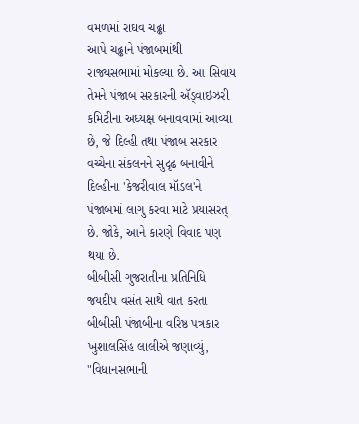વમળમાં રાઘવ ચઢ્ઢા
આપે ચઢ્ઢાને પંજાબમાંથી રાજ્યસભામાં મોકલ્યા છે. આ સિવાય તેમને પંજાબ સરકારની ઍડ્વાઇઝરી કમિટીના અધ્યક્ષ બનાવવામાં આવ્યા છે, જે દિલ્હી તથા પંજાબ સરકાર વચ્ચેના સંકલનને સુદૃઢ બનાવીને દિલ્હીના 'કેજરીવાલ મૉડલ'ને પંજાબમાં લાગુ કરવા માટે પ્રયાસરત્ છે. જોકે, આને કારણે વિવાદ પણ થયા છે.
બીબીસી ગુજરાતીના પ્રતિનિધિ જયદીપ વસંત સાથે વાત કરતા બીબીસી પંજાબીના વરિષ્ઠ પત્રકાર ખુશાલસિંહ લાલીએ જણાવ્યું, "વિધાનસભાની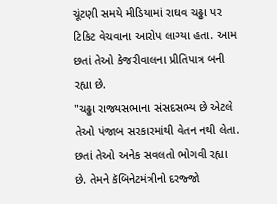ચૂંટણી સમયે મીડિયામાં રાઘવ ચઢ્ઢા પર ટિકિટ વેચવાના આરોપ લાગ્યા હતા. આમ છતાં તેઓ કેજરીવાલના પ્રીતિપાત્ર બની રહ્યા છે.
"ચઢ્ઢા રાજ્યસભાના સંસદસભ્ય છે એટલે તેઓ પંજાબ સરકારમાંથી વેતન નથી લેતા. છતાં તેઓ અનેક સવલતો ભોગવી રહ્યા છે. તેમને કૅબિનેટમંત્રીનો દરજ્જો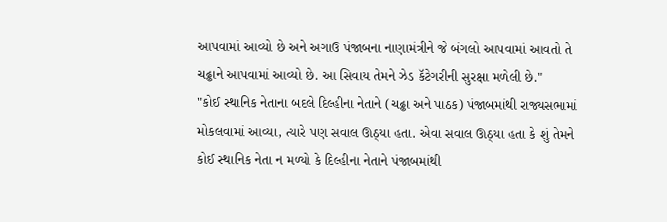આપવામાં આવ્યો છે અને અગાઉ પંજાબના નાણામંત્રીને જે બંગલો આપવામાં આવતો તે ચઢ્ઢાને આપવામાં આવ્યો છે. આ સિવાય તેમને ઝેડ કૅટેગરીની સુરક્ષા મળેલી છે."
"કોઈ સ્થાનિક નેતાના બદલે દિલ્હીના નેતાને (ચઢ્ઢા અને પાઠક) પંજાબમાંથી રાજ્યસભામાં મોકલવામાં આવ્યા, ત્યારે પણ સવાલ ઊઠ્યા હતા. એવા સવાલ ઊઠ્યા હતા કે શું તેમને કોઈ સ્થાનિક નેતા ન મળ્યો કે દિલ્હીના નેતાને પંજાબમાંથી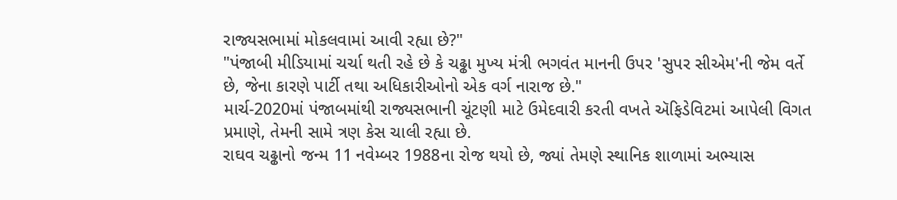રાજ્યસભામાં મોકલવામાં આવી રહ્યા છે?"
"પંજાબી મીડિયામાં ચર્ચા થતી રહે છે કે ચઢ્ઢા મુખ્ય મંત્રી ભગવંત માનની ઉપર 'સુપર સીએમ'ની જેમ વર્તે છે, જેના કારણે પાર્ટી તથા અધિકારીઓનો એક વર્ગ નારાજ છે."
માર્ચ-2020માં પંજાબમાંથી રાજ્યસભાની ચૂંટણી માટે ઉમેદવારી કરતી વખતે ઍફિડેવિટમાં આપેલી વિગત પ્રમાણે, તેમની સામે ત્રણ કેસ ચાલી રહ્યા છે.
રાઘવ ચઢ્ઢાનો જન્મ 11 નવેમ્બર 1988ના રોજ થયો છે, જ્યાં તેમણે સ્થાનિક શાળામાં અભ્યાસ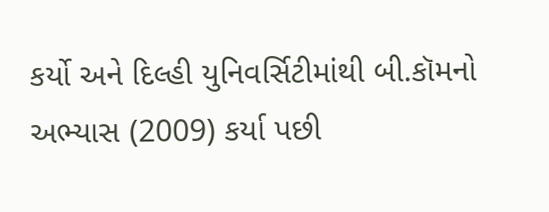કર્યો અને દિલ્હી યુનિવર્સિટીમાંથી બી.કૉમનો અભ્યાસ (2009) કર્યા પછી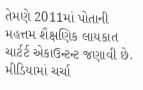તેમણે 2011માં પોતાની મહત્તમ શૈક્ષણિક લાયકાત ચાર્ટર્ટ એકાઉન્ટન્ટ જણાવી છે.
મીડિયામાં ચર્ચા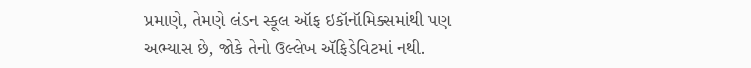પ્રમાણે, તેમણે લંડન સ્કૂલ ઑફ ઇકૉનૉમિક્સમાંથી પણ અભ્યાસ છે, જોકે તેનો ઉલ્લેખ ઍફિડેવિટમાં નથી.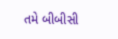તમે બીબીસી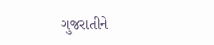ગુજરાતીને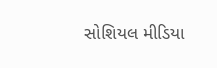સોશિયલ મીડિયા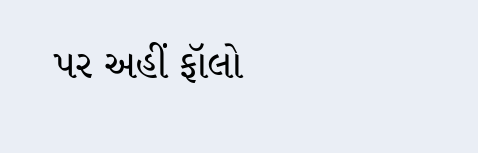પર અહીં ફૉલો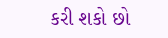કરી શકો છો